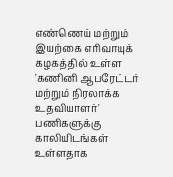எண்ணெய் மற்றும் இயற்கை எரிவாயுக் கழகத்தில் உள்ள 'கணினி ஆபரேட்டர் மற்றும் நிரலாக்க உதவியாளர்' பணிகளுக்கு காலியிடங்கள் உள்ளதாக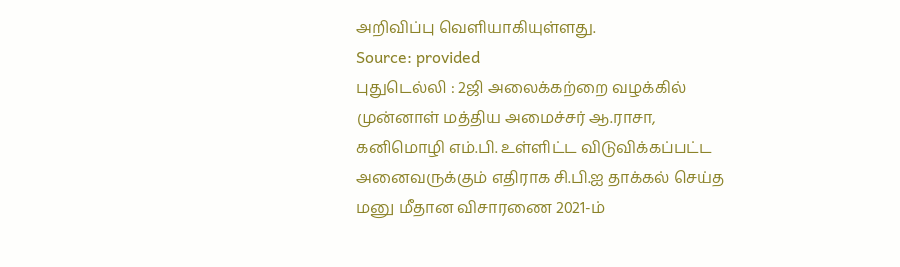அறிவிப்பு வெளியாகியுள்ளது.
Source: provided
புதுடெல்லி : 2ஜி அலைக்கற்றை வழக்கில் முன்னாள் மத்திய அமைச்சர் ஆ.ராசா, கனிமொழி எம்.பி. உள்ளிட்ட விடுவிக்கப்பட்ட அனைவருக்கும் எதிராக சி.பி.ஐ தாக்கல் செய்த மனு மீதான விசாரணை 2021-ம்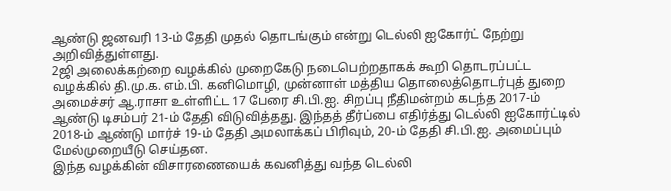ஆண்டு ஜனவரி 13-ம் தேதி முதல் தொடங்கும் என்று டெல்லி ஐகோர்ட் நேற்று அறிவித்துள்ளது.
2ஜி அலைக்கற்றை வழக்கில் முறைகேடு நடைபெற்றதாகக் கூறி தொடரப்பட்ட வழக்கில் தி.மு.க. எம்.பி. கனிமொழி, முன்னாள் மத்திய தொலைத்தொடர்புத் துறை அமைச்சர் ஆ.ராசா உள்ளிட்ட 17 பேரை சி.பி.ஐ. சிறப்பு நீதிமன்றம் கடந்த 2017-ம் ஆண்டு டிசம்பர் 21-ம் தேதி விடுவித்தது. இந்தத் தீர்ப்பை எதிர்த்து டெல்லி ஐகோர்ட்டில் 2018-ம் ஆண்டு மார்ச் 19-ம் தேதி அமலாக்கப் பிரிவும், 20-ம் தேதி சி.பி.ஐ. அமைப்பும் மேல்முறையீடு செய்தன.
இந்த வழக்கின் விசாரணையைக் கவனித்து வந்த டெல்லி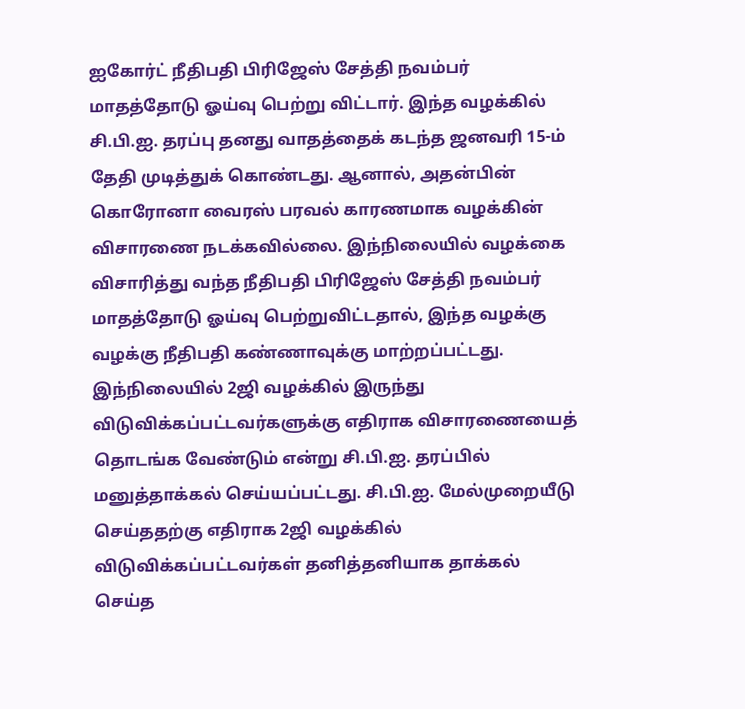ஐகோர்ட் நீதிபதி பிரிஜேஸ் சேத்தி நவம்பர் மாதத்தோடு ஓய்வு பெற்று விட்டார். இந்த வழக்கில் சி.பி.ஐ. தரப்பு தனது வாதத்தைக் கடந்த ஜனவரி 15-ம் தேதி முடித்துக் கொண்டது. ஆனால், அதன்பின் கொரோனா வைரஸ் பரவல் காரணமாக வழக்கின் விசாரணை நடக்கவில்லை. இந்நிலையில் வழக்கை விசாரித்து வந்த நீதிபதி பிரிஜேஸ் சேத்தி நவம்பர் மாதத்தோடு ஓய்வு பெற்றுவிட்டதால், இந்த வழக்கு வழக்கு நீதிபதி கண்ணாவுக்கு மாற்றப்பட்டது.
இந்நிலையில் 2ஜி வழக்கில் இருந்து விடுவிக்கப்பட்டவர்களுக்கு எதிராக விசாரணையைத் தொடங்க வேண்டும் என்று சி.பி.ஐ. தரப்பில் மனுத்தாக்கல் செய்யப்பட்டது. சி.பி.ஐ. மேல்முறையீடு செய்ததற்கு எதிராக 2ஜி வழக்கில் விடுவிக்கப்பட்டவர்கள் தனித்தனியாக தாக்கல் செய்த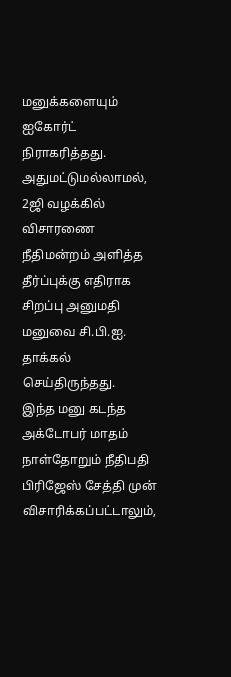மனுக்களையும் ஐகோர்ட் நிராகரித்தது. அதுமட்டுமல்லாமல், 2ஜி வழக்கில் விசாரணை நீதிமன்றம் அளித்த தீர்ப்புக்கு எதிராக சிறப்பு அனுமதி மனுவை சி.பி.ஐ. தாக்கல் செய்திருந்தது.
இந்த மனு கடந்த அக்டோபர் மாதம் நாள்தோறும் நீதிபதி பிரிஜேஸ் சேத்தி முன் விசாரிக்கப்பட்டாலும்,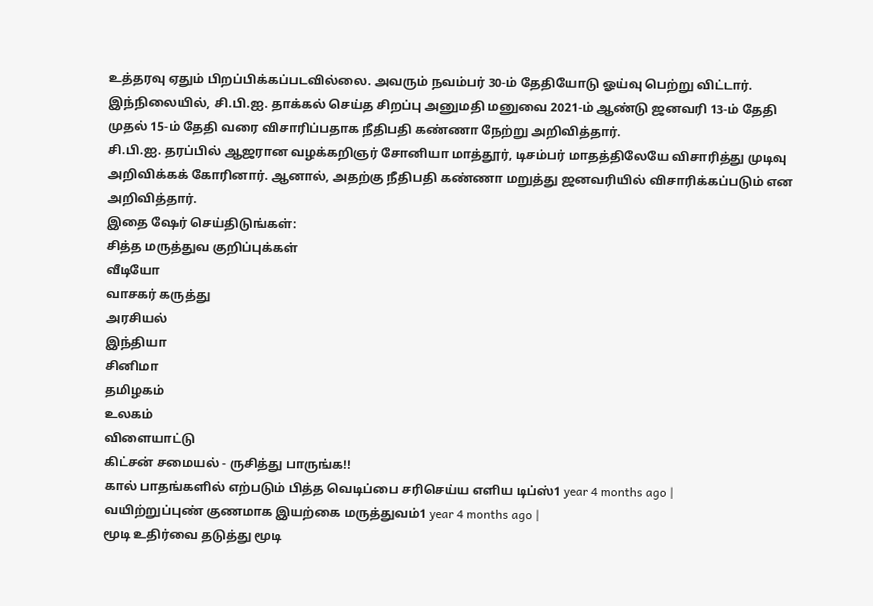உத்தரவு ஏதும் பிறப்பிக்கப்படவில்லை. அவரும் நவம்பர் 30-ம் தேதியோடு ஓய்வு பெற்று விட்டார். இந்நிலையில், சி.பி.ஐ. தாக்கல் செய்த சிறப்பு அனுமதி மனுவை 2021-ம் ஆண்டு ஜனவரி 13-ம் தேதி முதல் 15-ம் தேதி வரை விசாரிப்பதாக நீதிபதி கண்ணா நேற்று அறிவித்தார்.
சி.பி.ஐ. தரப்பில் ஆஜரான வழக்கறிஞர் சோனியா மாத்தூர், டிசம்பர் மாதத்திலேயே விசாரித்து முடிவு அறிவிக்கக் கோரினார். ஆனால், அதற்கு நீதிபதி கண்ணா மறுத்து ஜனவரியில் விசாரிக்கப்படும் என அறிவித்தார்.
இதை ஷேர் செய்திடுங்கள்:
சித்த மருத்துவ குறிப்புக்கள்
வீடியோ
வாசகர் கருத்து
அரசியல்
இந்தியா
சினிமா
தமிழகம்
உலகம்
விளையாட்டு
கிட்சன் சமையல் - ருசித்து பாருங்க!!
கால் பாதங்களில் எற்படும் பித்த வெடிப்பை சரிசெய்ய எளிய டிப்ஸ்1 year 4 months ago |
வயிற்றுப்புண் குணமாக இயற்கை மருத்துவம்1 year 4 months ago |
மூடி உதிர்வை தடுத்து மூடி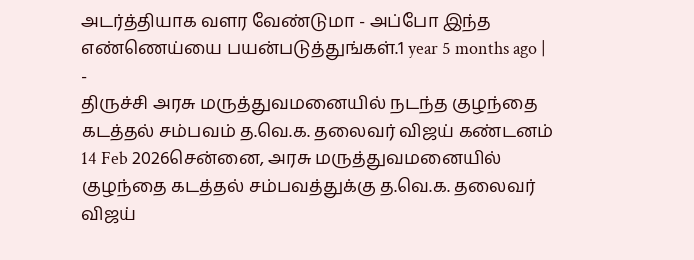அடர்த்தியாக வளர வேண்டுமா - அப்போ இந்த எண்ணெய்யை பயன்படுத்துங்கள்.1 year 5 months ago |
-
திருச்சி அரசு மருத்துவமனையில் நடந்த குழந்தை கடத்தல் சம்பவம் த.வெ.க. தலைவர் விஜய் கண்டனம்
14 Feb 2026சென்னை, அரசு மருத்துவமனையில் குழந்தை கடத்தல் சம்பவத்துக்கு த.வெ.க. தலைவர் விஜய்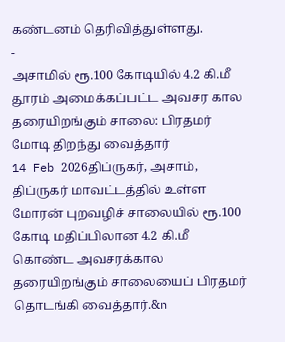கண்டனம் தெரிவித்துள்ளது.
-
அசாமில் ரூ.100 கோடியில் 4.2 கி.மீ தூரம் அமைக்கப்பட்ட அவசர கால தரையிறங்கும் சாலை: பிரதமர் மோடி திறந்து வைத்தார்
14 Feb 2026திப்ருகர், அசாம், திப்ருகர் மாவட்டத்தில் உள்ள மோரன் புறவழிச் சாலையில் ரூ.100 கோடி மதிப்பிலான 4.2 கி.மீ கொண்ட அவசரக்கால தரையிறங்கும் சாலையைப் பிரதமர் தொடங்கி வைத்தார்.&n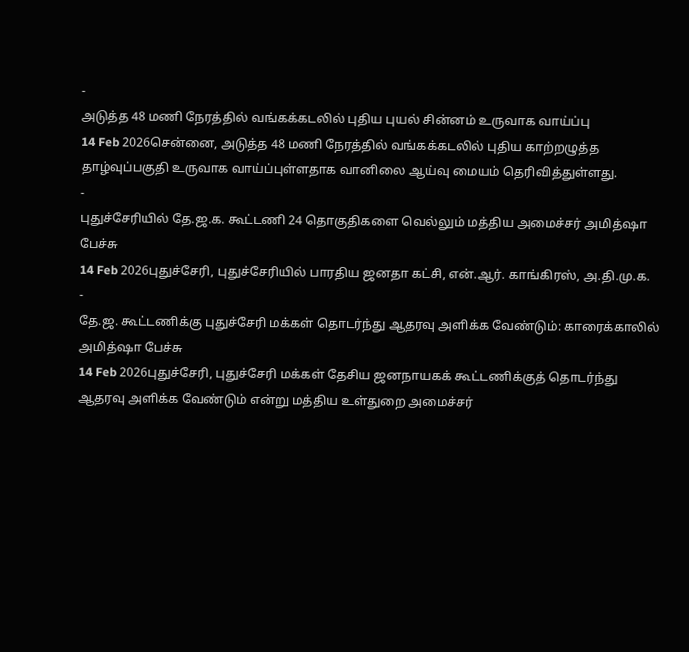-
அடுத்த 48 மணி நேரத்தில் வங்கக்கடலில் புதிய புயல் சின்னம் உருவாக வாய்ப்பு
14 Feb 2026சென்னை, அடுத்த 48 மணி நேரத்தில் வங்கக்கடலில் புதிய காற்றழுத்த தாழ்வுப்பகுதி உருவாக வாய்ப்புள்ளதாக வானிலை ஆய்வு மையம் தெரிவித்துள்ளது.
-
புதுச்சேரியில் தே.ஜ.க. கூட்டணி 24 தொகுதிகளை வெல்லும் மத்திய அமைச்சர் அமித்ஷா பேச்சு
14 Feb 2026புதுச்சேரி, புதுச்சேரியில் பாரதிய ஜனதா கட்சி, என்.ஆர். காங்கிரஸ், அ.தி.மு.க.
-
தே.ஜ. கூட்டணிக்கு புதுச்சேரி மக்கள் தொடர்ந்து ஆதரவு அளிக்க வேண்டும்: காரைக்காலில் அமித்ஷா பேச்சு
14 Feb 2026புதுச்சேரி, புதுச்சேரி மக்கள் தேசிய ஜனநாயகக் கூட்டணிக்குத் தொடர்ந்து ஆதரவு அளிக்க வேண்டும் என்று மத்திய உள்துறை அமைச்சர்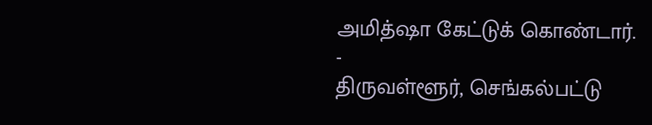அமித்ஷா கேட்டுக் கொண்டார்.
-
திருவள்ளூர், செங்கல்பட்டு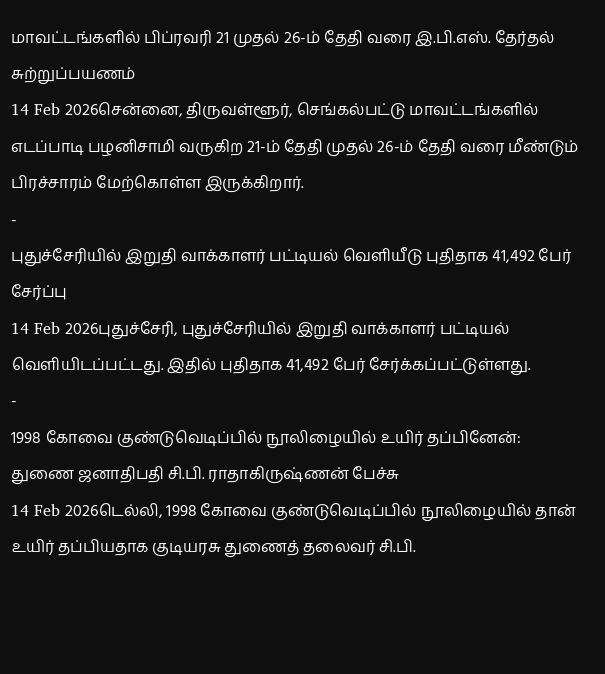மாவட்டங்களில் பிப்ரவரி 21 முதல் 26-ம் தேதி வரை இ.பி.எஸ். தேர்தல் சுற்றுப்பயணம்
14 Feb 2026சென்னை, திருவள்ளூர், செங்கல்பட்டு மாவட்டங்களில் எடப்பாடி பழனிசாமி வருகிற 21-ம் தேதி முதல் 26-ம் தேதி வரை மீண்டும் பிரச்சாரம் மேற்கொள்ள இருக்கிறார்.
-
புதுச்சேரியில் இறுதி வாக்காளர் பட்டியல் வெளியீடு புதிதாக 41,492 பேர் சேர்ப்பு
14 Feb 2026புதுச்சேரி, புதுச்சேரியில் இறுதி வாக்காளர் பட்டியல் வெளியிடப்பட்டது. இதில் புதிதாக 41,492 பேர் சேர்க்கப்பட்டுள்ளது.
-
1998 கோவை குண்டுவெடிப்பில் நூலிழையில் உயிர் தப்பினேன்: துணை ஜனாதிபதி சி.பி. ராதாகிருஷ்ணன் பேச்சு
14 Feb 2026டெல்லி, 1998 கோவை குண்டுவெடிப்பில் நூலிழையில் தான் உயிர் தப்பியதாக குடியரசு துணைத் தலைவர் சி.பி.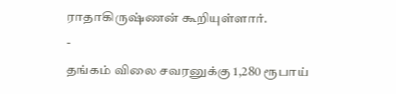ராதாகிருஷ்ணன் கூறியுள்ளார்.
-
தங்கம் விலை சவரனுக்கு 1,280 ரூபாய்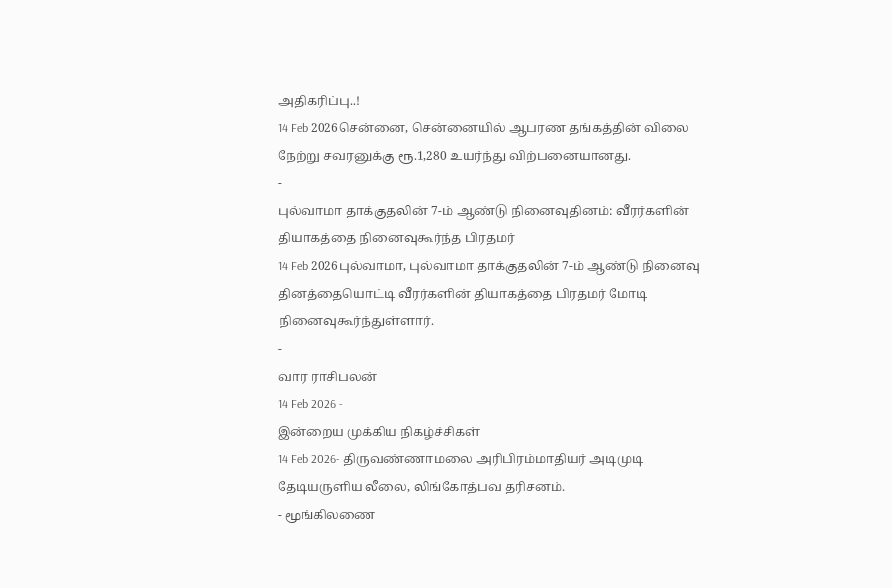அதிகரிப்பு..!
14 Feb 2026சென்னை, சென்னையில் ஆபரண தங்கத்தின் விலை நேற்று சவரனுக்கு ரூ.1,280 உயர்ந்து விற்பனையானது.
-
புல்வாமா தாக்குதலின் 7-ம் ஆண்டு நினைவுதினம்: வீரர்களின் தியாகத்தை நினைவுகூர்ந்த பிரதமர்
14 Feb 2026புல்வாமா, புல்வாமா தாக்குதலின் 7-ம் ஆண்டு நினைவு தினத்தையொட்டி வீரர்களின் தியாகத்தை பிரதமர் மோடி நினைவுகூர்ந்துள்ளார்.
-
வார ராசிபலன்
14 Feb 2026 -
இன்றைய முக்கிய நிகழ்ச்சிகள்
14 Feb 2026- திருவண்ணாமலை அரிபிரம்மாதியர் அடிமுடி தேடியருளிய லீலை, லிங்கோத்பவ தரிசனம்.
- மூங்கிலணை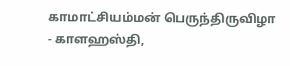காமாட்சியம்மன் பெருந்திருவிழா
- காளஹஸ்தி,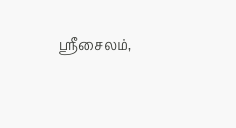ஶ்ரீசைலம்,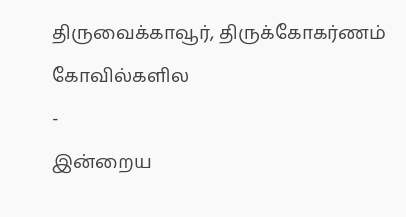திருவைக்காவூர், திருக்கோகர்ணம் கோவில்களில
-
இன்றைய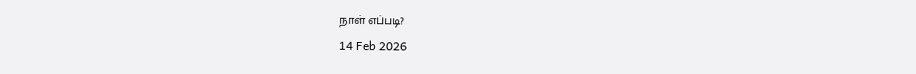நாள் எப்படி?
14 Feb 2026